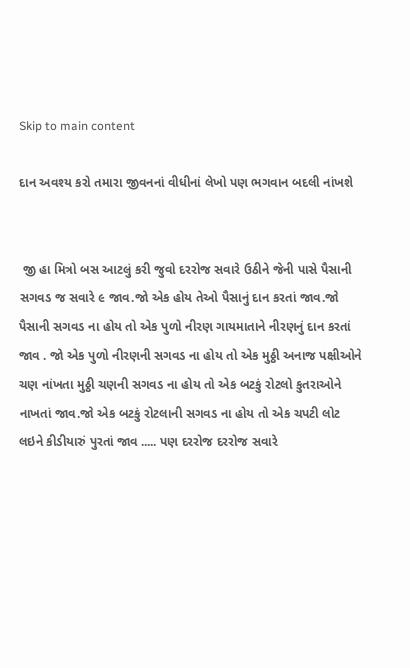Skip to main content

દાન અવશ્ય કરો તમારા જીવનનાં વીધીનાં લેખો પણ ભગવાન બદલી નાંખશે


 જી હા‌ મિત્રો બસ આટલું કરી જુવો દરરોજ સવારે ઉઠીને જેની પાસે પૈસાની સગવડ જ સવારે ૯ જાવ.જો એક હોય તેઓ પૈસાનું દાન કરતાં જાવ.જો પૈસાની સગવડ ના હોય તો એક પુળો નીરણ ગાયમાતાને નીરણનું દાન કરતાં જાવ . જો એક પુળો નીરણની સગવડ ના હોય તો એક મુઠ્ઠી અનાજ પક્ષીઓને ચણ નાંખતા મુઠ્ઠી ચણની સગવડ ના હોય તો એક બટકું રોટલો કુતરાઓને નાખતાં જાવ.જો એક બટકું રોટલાની સગવડ ના હોય તો એક ચપટી લોટ લઇને કીડીયારું પુરતાં જાવ ..... પણ દરરોજ દરરોજ સવારે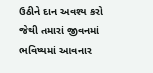ઉઠીને દાન અવશ્ય કરો જેથી તમારાં જીવનમાં ભવિષ્યમાં આવનાર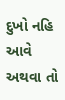દુખો નહિ આવે અથવા તો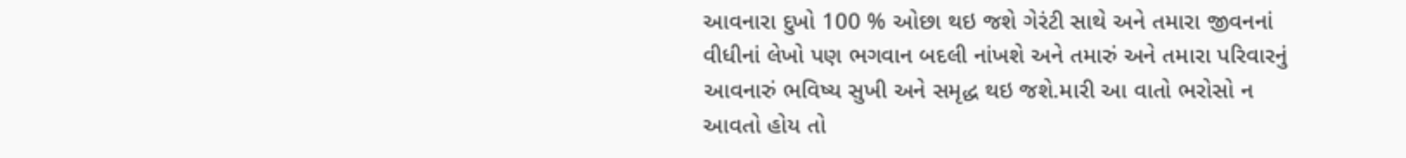આવનારા દુખો 100 % ઓછા થઇ જશે ગેરંટી સાથે અને તમારા જીવનનાં વીધીનાં લેખો પણ ભગવાન બદલી નાંખશે અને તમારું અને તમારા પરિવારનું આવનારું ભવિષ્ય સુખી અને સમૃદ્ધ થઇ જશે.મારી આ વાતો ભરોસો ન આવતો હોય તો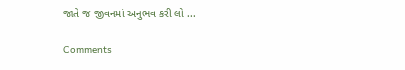જાતે જ જીવનમાં અનુભવ કરી લો ...

Comments